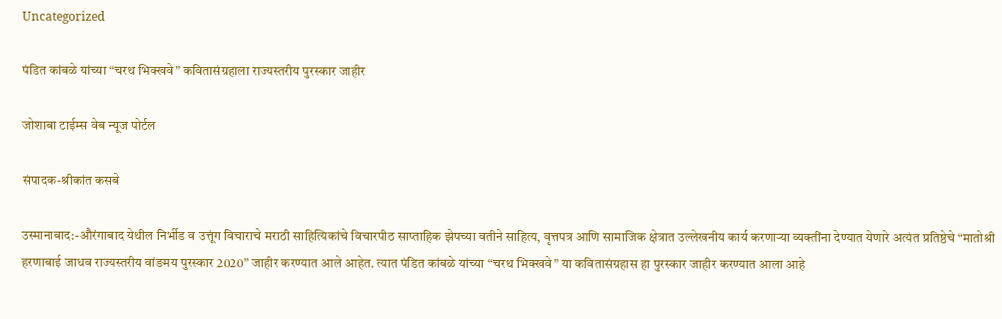Uncategorized

पंडित कांबळे यांच्या “चरथ भिक्खवे” कवितासंग्रहाला राज्यस्तरीय पुरस्कार जाहीर

जोशाबा टाईम्स वेब न्यूज पोर्टल

संपादक-श्रीकांत कसबे

उस्मानाबाद:-औरंगाबाद येथील निर्भीड व उत्तूंग विचाराचे मराठी साहित्यिकांचे विचारपीठ साप्ताहिक झेपच्या वतीने साहित्य, वृत्तपत्र आणि सामाजिक क्षेत्रात उल्लेखनीय कार्य करणाऱ्या व्यक्तींना देण्यात येणारे अत्यंत प्रतिष्ठेचे “मातोश्री हरणाबाई जाधव राज्यस्तरीय वांङमय पुरस्कार 2020” जाहीर करण्यात आले आहेत. त्यात पंडित कांबळे यांच्या “चरथ भिक्खवे” या कवितासंग्रहास हा पुरस्कार जाहीर करण्यात आला आहे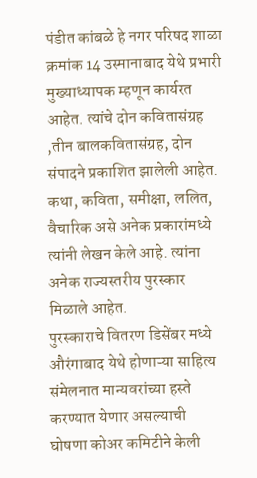पंडीत कांबळे हे नगर परिषद शाळा क्रमांक 14 उस्मानाबाद येथे प्रभारी मुख्याध्यापक म्हणून कार्यरत आहेत. त्यांचे दोन कवितासंग्रह ,तीन बालकवितासंग्रह, दोन संपादने प्रकाशित झालेली आहेत. कथा, कविता, समीक्षा, ललित, वैचारिक असे अनेक प्रकारांमध्ये त्यांनी लेखन केले आहे. त्यांना अनेक राज्यस्तरीय पुरस्कार मिळाले आहेत.
पुरस्काराचे वितरण डिसेंबर मध्ये औरंगाबाद येथे होणाऱ्या साहित्य संमेलनात मान्यवरांच्या हस्ते करण्यात येणार असल्याची घोषणा कोअर कमिटीने केली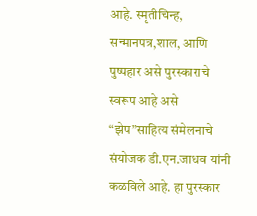आहे. स्मृतीचिन्ह, सन्मानपत्र,शाल, आणि पुष्पहार असे पुरस्काराचे स्वरूप आहे असे “झेप”साहित्य संमेलनाचे संयोजक डी.एन.जाधव यांनी कळविले आहे. हा पुरस्कार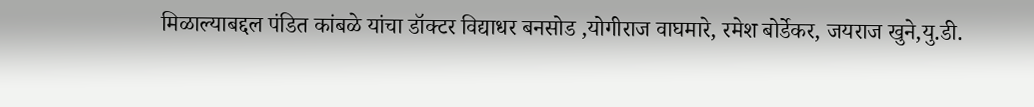मिळाल्याबद्दल पंडित कांबळे यांचा डॉक्टर विद्याधर बनसोड ,योगीराज वाघमारे, रमेश बोर्डेकर, जयराज खुने,यु.डी.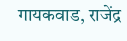गायकवाड, राजेंद्र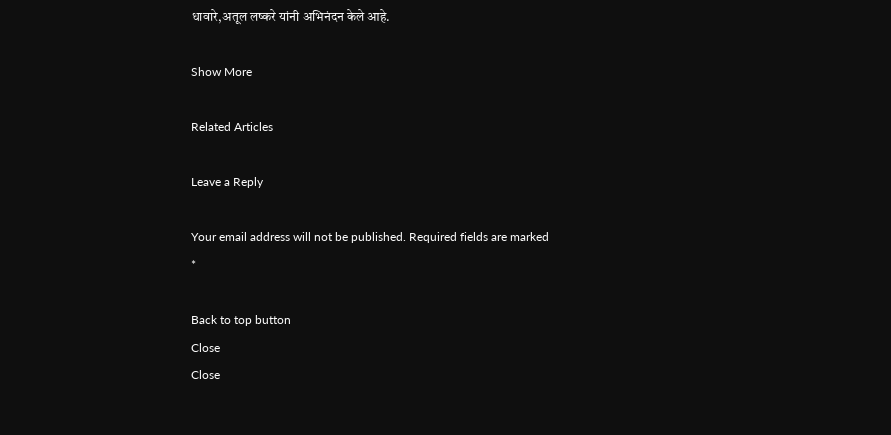धावारे,अतूल लष्करे यांनी अभिनंदन केले आहे.

Show More

Related Articles

Leave a Reply

Your email address will not be published. Required fields are marked *

Back to top button
Close
Close